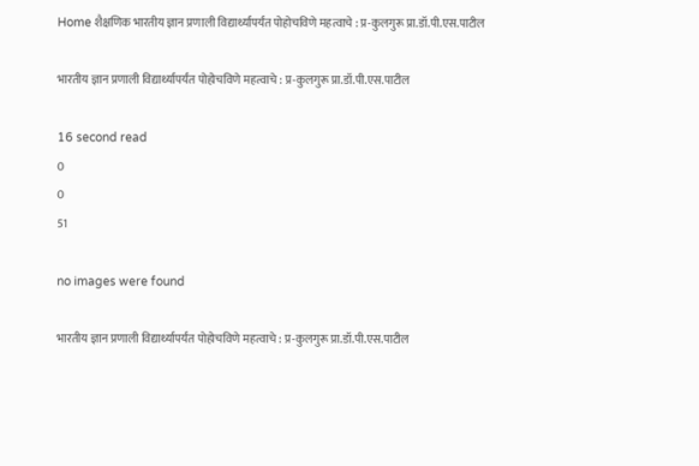Home शैक्षणिक भारतीय ज्ञान प्रणाली विद्यार्थ्यापर्यंत पोहोचविणे महत्वाचे : प्र-कुलगुरू प्रा.डॉ.पी.एस.पाटील

भारतीय ज्ञान प्रणाली विद्यार्थ्यापर्यंत पोहोचविणे महत्वाचे : प्र-कुलगुरू प्रा.डॉ.पी.एस.पाटील

16 second read
0
0
51

no images were found

भारतीय ज्ञान प्रणाली विद्यार्थ्यापर्यंत पोहोचविणे महत्वाचे : प्र-कुलगुरू प्रा.डॉ.पी.एस.पाटील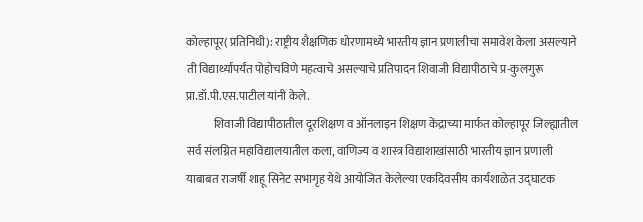कोल्हापूर( प्रतिनिधी): राष्ट्रीय शैक्षणिक धोरणामध्ये भारतीय ज्ञान प्रणालीचा समावेश केला असल्याने ती विद्यार्थ्यापर्यंत पोहोचविणे महत्वाचे असल्याचे प्रतिपादन शिवाजी विद्यापीठाचे प्र-कुलगुरू प्रा.डॉ.पी.एस.पाटील यांनी केले.
            शिवाजी विद्यापीठातील दूरशिक्षण व ऑनलाइन शिक्षण केंद्राच्या मार्फत कोल्हापूर जिल्ह्यातील सर्व संलग्नित महाविद्यालयातील कला, वाणिज्य व शास्त्र विद्याशाखांसाठी भारतीय ज्ञान प्रणाली याबाबत राजर्षी शाहू सिनेट सभागृह येथे आयोजित केलेल्या एकदिवसीय कार्यशाळेत उद्घाटक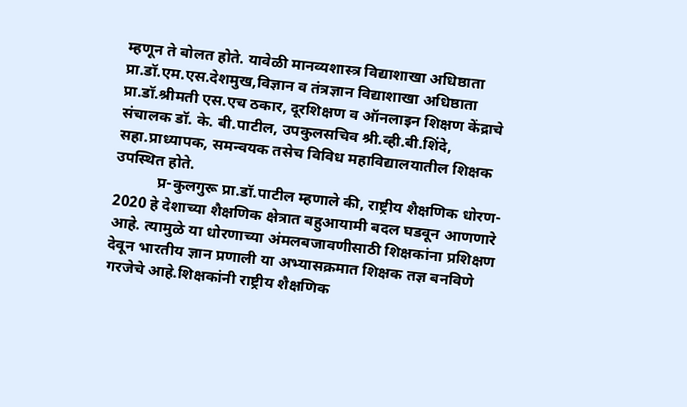म्हणून ते बोलत होते. यावेळी मानव्यशास्त्र विद्याशाखा अधिष्ठाता प्रा.डॉ.एम.एस.देशमुख,विज्ञान व तंत्रज्ञान विद्याशाखा अधिष्ठाता प्रा.डॉ.श्रीमती एस.एच ठकार, दूरशिक्षण व ऑनलाइन शिक्षण केंद्राचे संचालक डॉ. के. बी.पाटील, उपकुलसचिव श्री.व्ही.बी.शिंदे, सहा.प्राध्यापक, समन्वयक तसेच विविध महाविद्यालयातील शिक्षक उपस्थित होते.
           प्र-कुलगुरू प्रा.डॉ.पाटील म्हणाले की, राष्ट्रीय शैक्षणिक धोरण- 2020 हे देशाच्या शैक्षणिक क्षेत्रात बहुआयामी बदल घडवून आणणारे आहे. त्यामुळे या धोरणाच्या अंमलबजावणीसाठी शिक्षकांना प्रशिक्षण देवून भारतीय ज्ञान प्रणाली या अभ्यासक्रमात शिक्षक तज्ञ बनविणे गरजेचे आहे.शिक्षकांनी राष्ट्रीय शैक्षणिक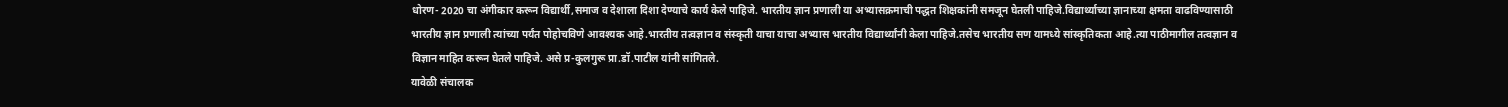धोरण- 2020 चा अंगीकार करून विद्यार्थी,समाज व देशाला दिशा देण्याचे कार्य केले पाहिजे. भारतीय ज्ञान प्रणाली या अभ्यासक्रमाची पद्धत शिक्षकांनी समजून घेतली पाहिजे.विद्यार्थ्याच्या ज्ञानाच्या क्षमता वाढविण्यासाठी भारतीय ज्ञान प्रणाली त्यांच्या पर्यंत पोहोचविणे आवश्यक आहे.भारतीय तत्वज्ञान व संस्कृती याचा याचा अभ्यास भारतीय विद्यार्थ्यांनी केला पाहिजे.तसेच भारतीय सण यामध्ये सांस्कृतिकता आहे.त्या पाठीमागील तत्वज्ञान व विज्ञान माहित करून घेतले पाहिजे. असे प्र-कुलगुरू प्रा.डॉ.पाटील यांनी सांगितले.
यावेळी संचालक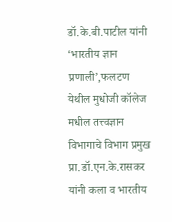डॉ.के.बी.पाटील यांनी ‘भारतीय ज्ञान प्रणाली’,फलटण येथील मुधोजी कॉलेज मधील तत्त्वज्ञान विभागाचे विभाग प्रमुख प्रा.डॉ.एन.के.रासकर यांनी कला व भारतीय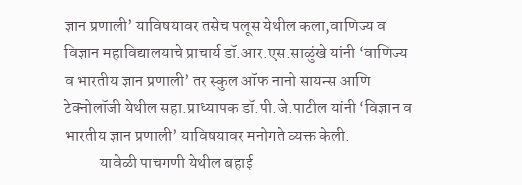ज्ञान प्रणाली’ याविषयावर तसेच पलूस येथील कला,वाणिज्य व विज्ञान महाविद्यालयाचे प्राचार्य डॉ.आर.एस.साळुंखे यांनी ‘वाणिज्य व भारतीय ज्ञान प्रणाली’ तर स्कुल ऑफ नानो सायन्स आणि टेक्नोलॉजी येथील सहा.प्राध्यापक डॉ.पी.जे.पाटील यांनी ‘विज्ञान व भारतीय ज्ञान प्रणाली’ याविषयावर मनोगते व्यक्त केली.
           यावेळी पाचगणी येथील बहाई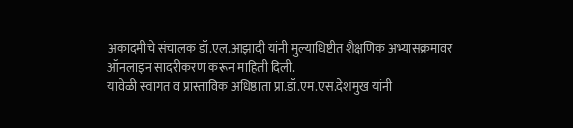अकादमीचे संचालक डॉ.एल.आझादी यांनी मुल्याधिष्टीत शैक्षणिक अभ्यासक्रमावर ऑनलाइन सादरीकरण करून माहिती दिली.
यावेळी स्वागत व प्रास्ताविक अधिष्ठाता प्रा.डॉ.एम.एस.देशमुख यांनी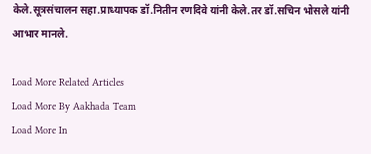केले.सूत्रसंचालन सहा.प्राध्यापक डॉ.नितीन रणदिवे यांनी केले.तर डॉ.सचिन भोसले यांनी आभार मानले.

Load More Related Articles
Load More By Aakhada Team
Load More In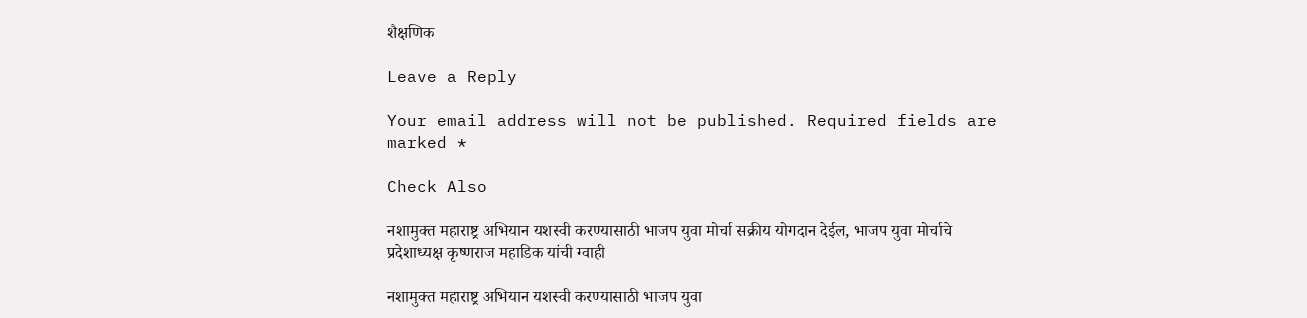शैक्षणिक

Leave a Reply

Your email address will not be published. Required fields are marked *

Check Also

नशामुक्त महाराष्ट्र अभियान यशस्वी करण्यासाठी भाजप युवा मोर्चा सक्रीय योगदान देईल, भाजप युवा मोर्चाचे प्रदेशाध्यक्ष कृष्णराज महाडिक यांची ग्वाही

नशामुक्त महाराष्ट्र अभियान यशस्वी करण्यासाठी भाजप युवा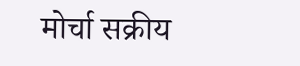मोर्चा सक्रीय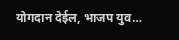योगदान देईल, भाजप युव…